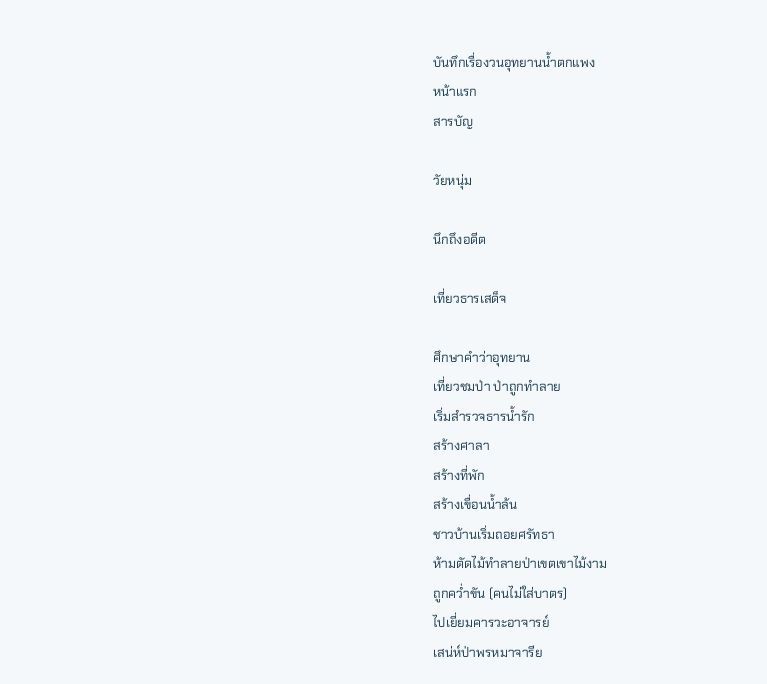บันทึกเรื่องวนอุทยานน้ำตกแพง
หน้าแรก
สารบัญ

วัยหนุ่ม

นึกถึงอดีต

เที่ยวธารเสด็จ

ศึกษาคำว่าอุทยาน
เที่ยวชมป่า ป่าถูกทำลาย
เริ่มสำรวจธารน้ำรัก
สร้างศาลา
สร้างที่พัก
สร้างเขื่อนน้ำล้น
ชาวบ้านเริ่มถอยศรัทธา
ห้ามตัดไม้ทำลายป่าเขตเขาไม้งาม
ถูกคว่ำขัน (คนไม่ใส่บาตร)
ไปเยี่ยมคารวะอาจารย์
เสน่ห์ป่าพรหมาจารีย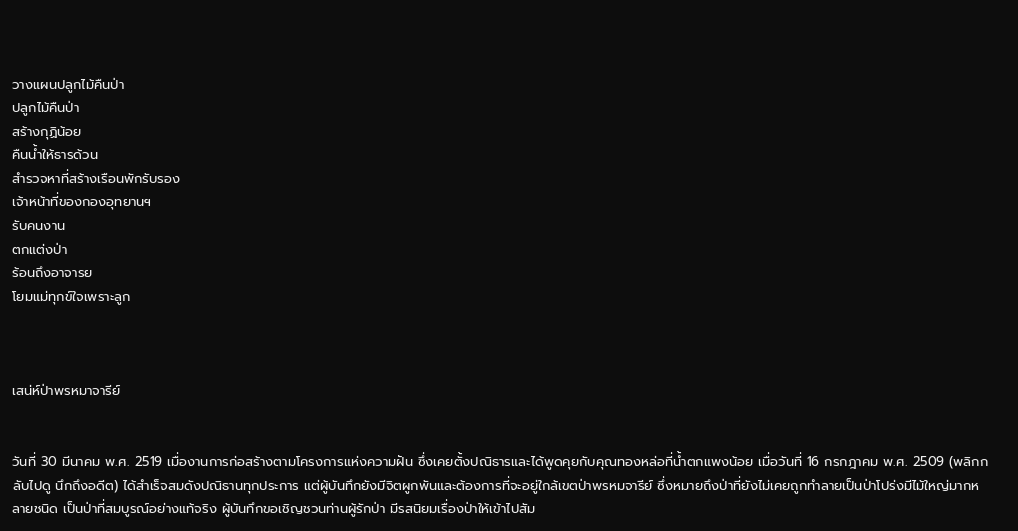วางแผนปลูกไม้คืนป่า
ปลูกไม้คืนป่า
สร้างกุฏิน้อย
คืนน้ำให้ธารด้วน
สำรวจหาที่สร้างเรือนพักรับรอง
เจ้าหน้าที่ของกองอุทยานฯ
รับคนงาน
ตกแต่งป่า
ร้อนถึงอาจารย
โยมแม่ทุกข์ใจเพราะลูก



เสน่ห์ป่าพรหมาจารีย์


วันที่ 30 มีนาคม พ.ศ. 2519 เมื่องานการก่อสร้างตามโครงการแห่งความฝัน ซึ่งเคยตั้งปณิธารและได้พูดคุยกับคุณทองหล่อที่น้ำตกแพงน้อย เมื่อวันที่ 16 กรกฎาคม พ.ศ. 2509 (พลิกกลับไปดู นึกถึงอดีต) ได้สำเร็จสมดังปณิธานทุกประการ แต่ผู้บันทึกยังมีจิตผูกพันและต้องการที่จะอยู่ใกล้เขตป่าพรหมจารีย์ ซึ่งหมายถึงป่าที่ยังไม่เคยถูกทำลายเป็นป่าโปร่งมีไม้ใหญ่มากหลายชนิด เป็นป่าที่สมบูรณ์อย่างแท้จริง ผู้บันทึกขอเชิญชวนท่านผู้รักป่า มีรสนิยมเรื่องป่าให้เข้าไปสัม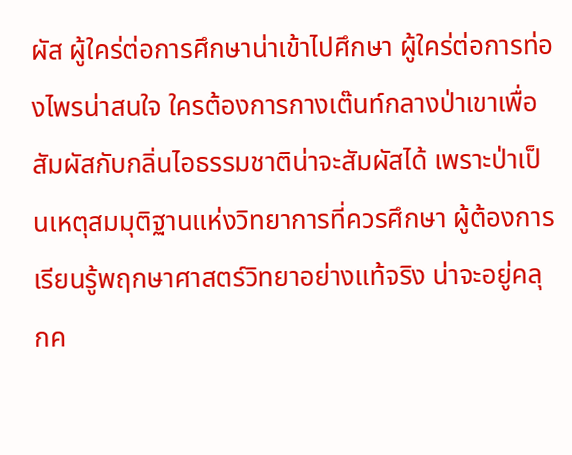ผัส ผู้ใคร่ต่อการศึกษาน่าเข้าไปศึกษา ผู้ใคร่ต่อการท่องไพรน่าสนใจ ใครต้องการกางเต๊นท์กลางป่าเขาเพื่อสัมผัสกับกลิ่นไอธรรมชาติน่าจะสัมผัสได้ เพราะป่าเป็นเหตุสมมุติฐานแห่งวิทยาการที่ควรศึกษา ผู้ต้องการเรียนรู้พฤกษาศาสตร์วิทยาอย่างแท้จริง น่าจะอยู่คลุกค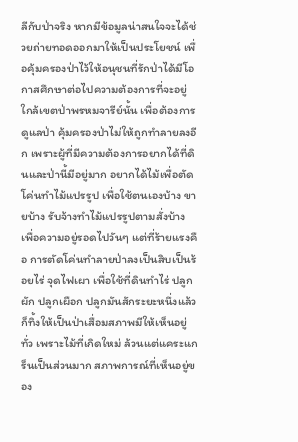ลีกับป่าจริง หากมีข้อมูลน่าสนใจจะได้ช่วยถ่ายทอดออกมาให้เป็นประโยชน์ เพื่อคุ้มครองป่าไว้ให้อนุชนที่รักป่าได้มีโอกาสศึกษาต่อไปความต้องการที่จะอยู่ใกล้เขตป่าพรหมจารีย์นั้น เพื่อต้องการดูแลป่า คุ้มครองป่าไม่ให้ถูกทำลายลงอีก เพราะผู้ที่มีความต้องการอยากได้ที่ดินและป่านี้มีอยู่มาก อยากได้ไม้เพื่อตัดโค่นทำไม้แปรรูป เพื่อใช้ตนเองบ้าง ขายบ้าง รับจ้างทำไม้แปรรูปตามสั่งบ้าง เพื่อความอยู่รอดไปวันๆ แต่ที่ร้ายแรงคือ การตัดโค่นทำลายป่าลงเป็นสิบเป็นร้อยไร่ จุดไฟเผา เพื่อใช้ที่ดินทำไร่ ปลูกผัก ปลูกเผือก ปลูกมันสักระยะหนึ่งแล้วก็ทิ้งให้เป็นป่าเสื่อมสภาพมีให้เห็นอยู่ทั่ว เพราะไม้ที่เกิดใหม่ ล้วนแต่แคระแกร็นเป็นส่วนมาก สภาพการณ์ที่เห็นอยู่ของ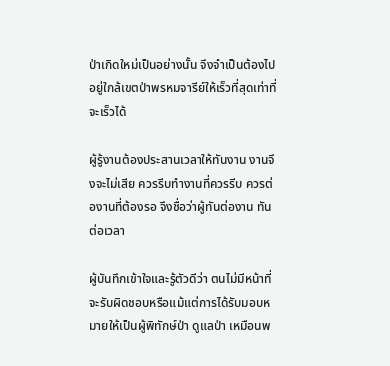ป่าเกิดใหม่เป็นอย่างนั้น จึงจำเป็นต้องไปอยู่ใกล้เขตป่าพรหมจารีย์ให้เร็วที่สุดเท่าที่จะเร็วได้

ผู้รู้งานต้องประสานเวลาให้ทันงาน งานจึงจะไม่เสีย ควรรีบทำงานที่ควรรีบ ควรต่องานที่ต้องรอ จึงชื่อว่าผู้ทันต่องาน ทันต่อเวลา

ผู้บันทึกเข้าใจและรู้ตัวดีว่า ตนไม่มีหน้าที่จะรับผิดชอบหรือแม้แต่การได้รับมอบหมายให้เป็นผู้พิทักษ์ป่า ดูแลป่า เหมือนพ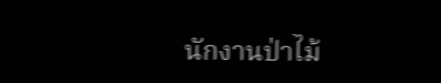นักงานป่าไม้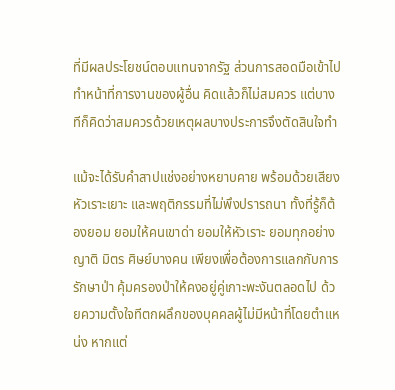ที่มีผลประโยชน์ตอบแทนจากรัฐ ส่วนการสอดมือเข้าไปทำหน้าที่การงานของผู้อื่น คิดแล้วก็ไม่สมควร แต่บางทีก็คิดว่าสมควรด้วยเหตุผลบางประการจึงตัดสินใจทำ

แม้จะได้รับคำสาปแช่งอย่างหยาบคาย พร้อมด้วยเสียงหัวเราะเยาะ และพฤติกรรมที่ไม่พึงปรารถนา ทั้งที่รู้ก็ต้องยอม ยอมให้คนเขาด่า ยอมให้หัวเราะ ยอมทุกอย่าง ญาติ มิตร ศิษย์บางคน เพียงเพื่อต้องการแลกกับการรักษาป่า คุ้มครองป่าให้คงอยู่คู่เกาะพะงันตลอดไป ด้วยความตั้งใจทีตกผลึกของบุคคลผู้ไม่มีหน้าที่โดยตำแหน่ง หากแต่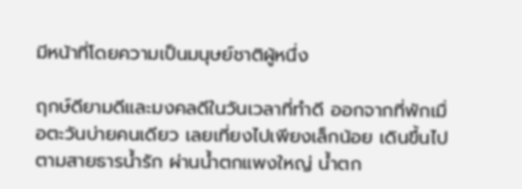มีหน้าที่โดยความเป็นมนุษย์ชาติผู้หนึ่ง

ฤกษ์ดียามดีและมงคลดีในวันเวลาที่ทำดี ออกจากที่พักเมื่อตะวันบ่ายคนเดียว เลยเที่ยงไปเพียงเล็กน้อย เดินขึ้นไปตามสายธารน้ำรัก ผ่านน้ำตกแพงใหญ่ น้ำตก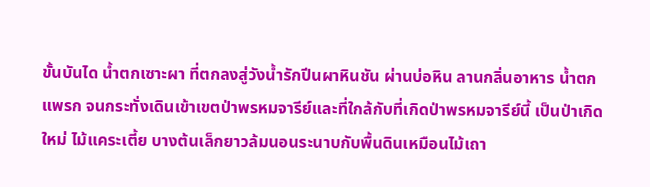ขั้นบันได น้ำตกเซาะผา ที่ตกลงสู่วังน้ำรักปีนผาหินชัน ผ่านบ่อหิน ลานกลิ่นอาหาร น้ำตกแพรก จนกระทั่งเดินเข้าเขตป่าพรหมจารีย์และที่ใกล้กับที่เกิดป่าพรหมจารีย์นี้ เป็นป่าเกิดใหม่ ไม้แคระเตี้ย บางต้นเล็กยาวล้มนอนระนาบกับพื้นดินเหมือนไม้เถา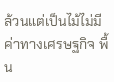ล้วนแต่เป็นไม้ไม่มีค่าทางเศรษฐกิจ พื้น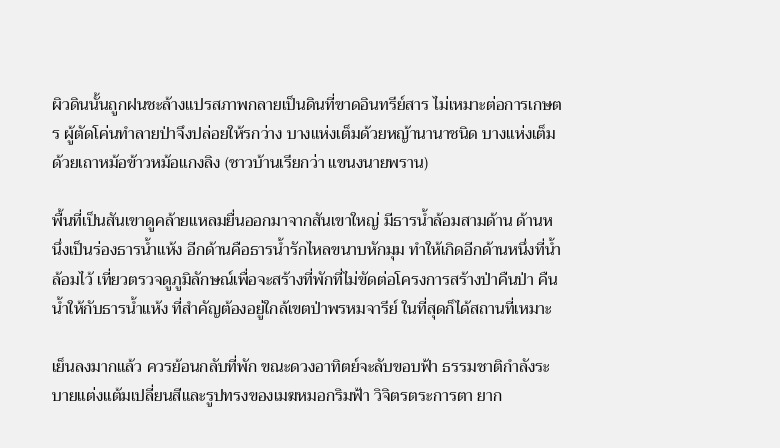ผิวดินนั้นถูกฝนชะล้างแปรสภาพกลายเป็นดินที่ขาดอินทรีย์สาร ไม่เหมาะต่อการเกษตร ผู้ตัดโค่นทำลายป่าจึงปล่อยให้รกว่าง บางแห่งเต็มด้วยหญ้านานาชนิด บางแห่งเต็มด้วยเถาหม้อข้าวหม้อแกงลิง (ชาวบ้านเรียกว่า แขนงนายพราน)

พื้นที่เป็นสันเขาดูคล้ายแหลมยื่นออกมาจากสันเขาใหญ่ มีธารน้ำล้อมสามด้าน ด้านหนึ่งเป็นร่องธารน้ำแห้ง อีกด้านคือธารน้ำรักไหลขนาบหักมุม ทำให้เกิดอีกด้านหนึ่งที่น้ำล้อมไว้ เที่ยวตรวจดูภูมิลักษณ์เพื่อจะสร้างที่พักที่ไม่ขัดต่อโครงการสร้างป่าคืนป่า คืนน้ำให้กับธารน้ำแห้ง ที่สำคัญต้องอยู่ใกล้เขตป่าพรหมจารีย์ ในที่สุดก็ได้สถานที่เหมาะ

เย็นลงมากแล้ว ควรย้อนกลับที่พัก ขณะดวงอาทิตย์จะลับขอบฟ้า ธรรมชาติกำลังระบายแต่งแต้มเปลี่ยนสีและรูปทรงของเมฆหมอกริมฟ้า วิจิตรตระการตา ยาก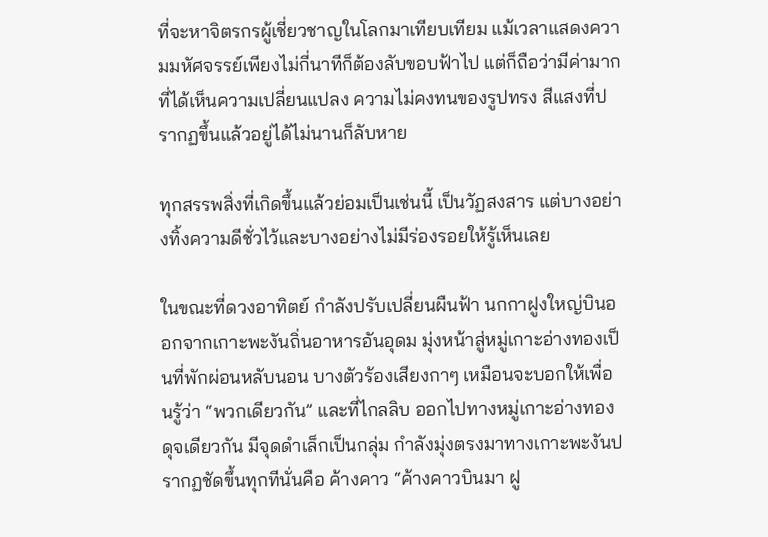ที่จะหาจิตรกรผู้เชี่ยวชาญในโลกมาเทียบเทียม แม้เวลาแสดงความมหัศจรรย์เพียงไม่กี่นาทีก็ต้องลับขอบฟ้าไป แต่ก็ถือว่ามีค่ามากที่ได้เห็นความเปลี่ยนแปลง ความไม่คงทนของรูปทรง สีแสงที่ปรากฏขึ้นแล้วอยู่ได้ไม่นานก็ลับหาย

ทุกสรรพสิ่งที่เกิดขึ้นแล้วย่อมเป็นเช่นนี้ เป็นวัฏสงสาร แต่บางอย่างทิ้งความดีชั่วไว้และบางอย่างไม่มีร่องรอยให้รู้เห็นเลย

ในขณะที่ดวงอาทิตย์ กำลังปรับเปลี่ยนผืนฟ้า นกกาฝูงใหญ่บินออกจากเกาะพะงันถิ่นอาหารอันอุดม มุ่งหน้าสู่หมู่เกาะอ่างทองเป็นที่พักผ่อนหลับนอน บางตัวร้องเสียงกาๆ เหมือนจะบอกให้เพื่อนรู้ว่า “พวกเดียวกัน” และที่ไกลลิบ ออกไปทางหมู่เกาะอ่างทองดุจเดียวกัน มีจุดดำเล็กเป็นกลุ่ม กำลังมุ่งตรงมาทางเกาะพะงันปรากฏชัดขึ้นทุกทีนั่นคือ ค้างคาว “ค้างคาวบินมา ฝู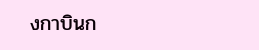งกาบินก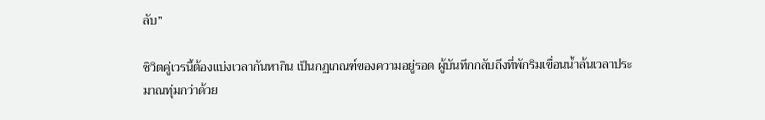ลับ”

ชิวิตคู่เวรนี้ต้องแบ่งเวลากันหากิน เป็นกฏเกณฑ์ของความอยู่รอด ผู้บันทึกกลับถึงที่พักริมเขื่อนน้ำล้นเวลาประมาณทุ่มกว่าด้วย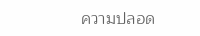ความปลอด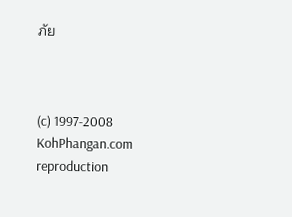ภัย



(c) 1997-2008 KohPhangan.com
reproduction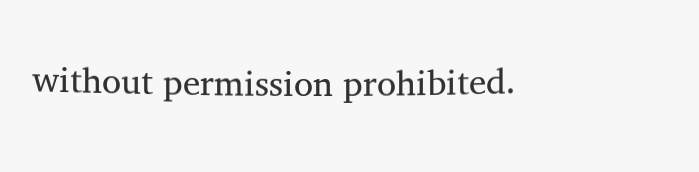without permission prohibited.